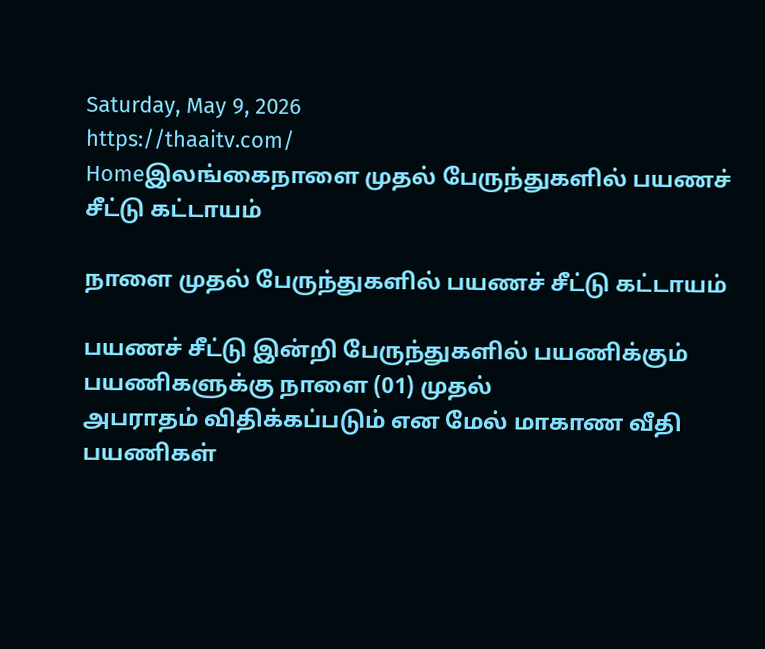Saturday, May 9, 2026
https://thaaitv.com/
Homeஇலங்கைநாளை முதல் பேருந்துகளில் பயணச் சீட்டு கட்டாயம்

நாளை முதல் பேருந்துகளில் பயணச் சீட்டு கட்டாயம்

பயணச் சீட்டு இன்றி பேருந்துகளில் பயணிக்கும் பயணிகளுக்கு நாளை (01) முதல்
அபராதம் விதிக்கப்படும் என மேல் மாகாண வீதி பயணிகள்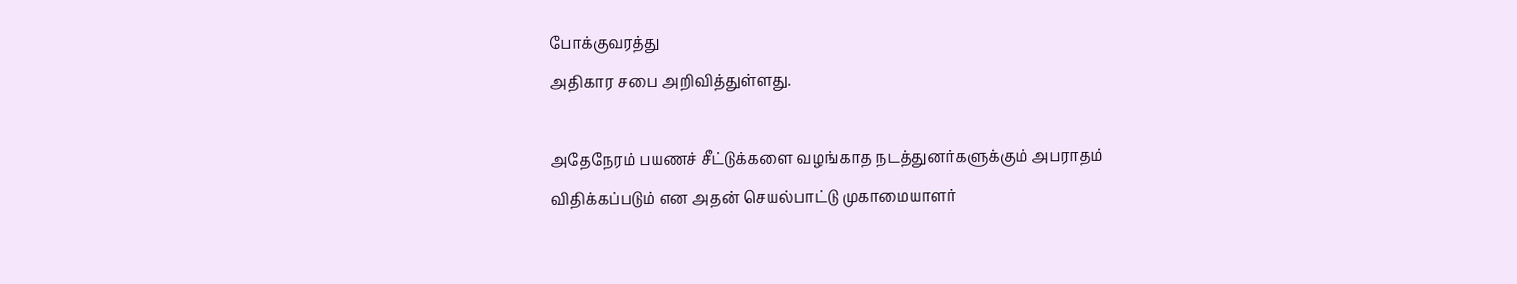போக்குவரத்து
அதிகார சபை அறிவித்துள்ளது.

அதேநேரம் பயணச் சீட்டுக்களை வழங்காத நடத்துனர்களுக்கும் அபராதம்
விதிக்கப்படும் என அதன் செயல்பாட்டு முகாமையாளர்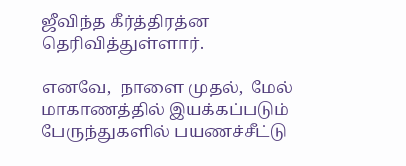ஜீவிந்த கீர்த்திரத்ன
தெரிவித்துள்ளார்.

எனவே,  நாளை முதல்,  மேல் மாகாணத்தில் இயக்கப்படும் பேருந்துகளில் பயணச்சீட்டு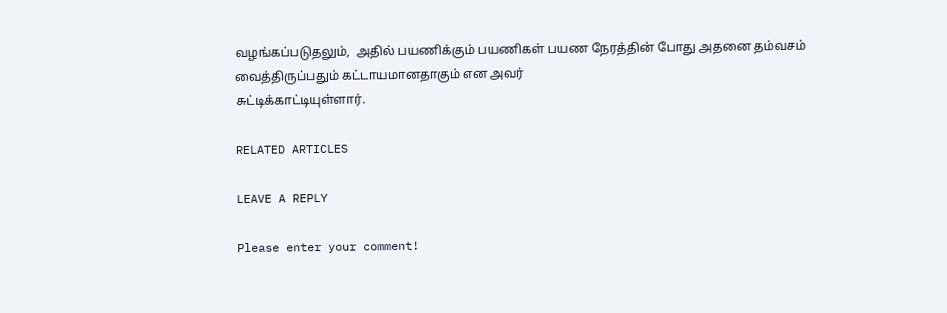வழங்கப்படுதலும்,  அதில் பயணிக்கும் பயணிகள் பயண நேரத்தின் போது அதனை தம்வசம் வைத்திருப்பதும் கட்டாயமானதாகும் என அவர்
சுட்டிக்காட்டியுள்ளார்.

RELATED ARTICLES

LEAVE A REPLY

Please enter your comment!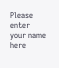Please enter your name here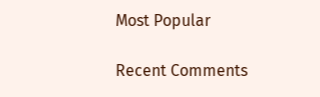Most Popular

Recent Comments